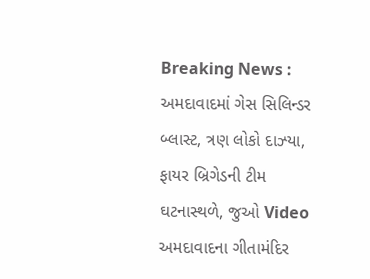Breaking News : અમદાવાદમાં ગેસ સિલિન્ડર બ્લાસ્ટ, ત્રણ લોકો દાઝ્યા, ફાયર બ્રિગેડની ટીમ ઘટનાસ્થળે, જુઓ Video
અમદાવાદના ગીતામંદિર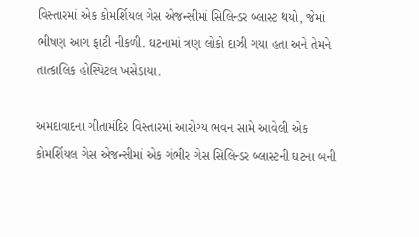વિસ્તારમાં એક કોમર્શિયલ ગેસ એજન્સીમાં સિલિન્ડર બ્લાસ્ટ થયો, જેમાં ભીષણ આગ ફાટી નીકળી. ઘટનામાં ત્રણ લોકો દાઝી ગયા હતા અને તેમને તાત્કાલિક હોસ્પિટલ ખસેડાયા.

અમદાવાદના ગીતામંદિર વિસ્તારમાં આરોગ્ય ભવન સામે આવેલી એક કોમર્શિયલ ગેસ એજન્સીમાં એક ગંભીર ગેસ સિલિન્ડર બ્લાસ્ટની ઘટના બની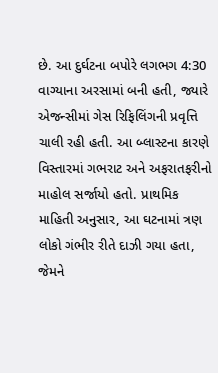છે. આ દુર્ઘટના બપોરે લગભગ 4:30 વાગ્યાના અરસામાં બની હતી, જ્યારે એજન્સીમાં ગેસ રિફિલિંગની પ્રવૃત્તિ ચાલી રહી હતી. આ બ્લાસ્ટના કારણે વિસ્તારમાં ગભરાટ અને અફરાતફરીનો માહોલ સર્જાયો હતો. પ્રાથમિક માહિતી અનુસાર, આ ઘટનામાં ત્રણ લોકો ગંભીર રીતે દાઝી ગયા હતા, જેમને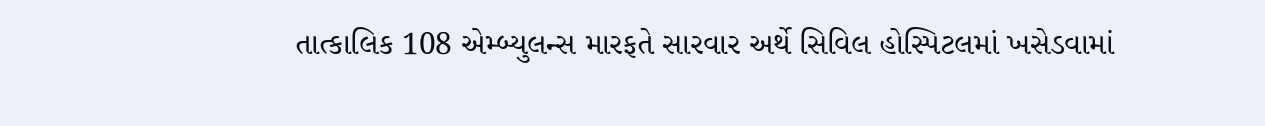તાત્કાલિક 108 એમ્બ્યુલન્સ મારફતે સારવાર અર્થે સિવિલ હોસ્પિટલમાં ખસેડવામાં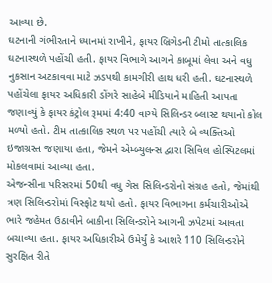આવ્યા છે.
ઘટનાની ગંભીરતાને ધ્યાનમાં રાખીને, ફાયર બ્રિગેડની ટીમો તાત્કાલિક ઘટનાસ્થળે પહોંચી હતી. ફાયર વિભાગે આગને કાબૂમાં લેવા અને વધુ નુકસાન અટકાવવા માટે ઝડપથી કામગીરી હાથ ધરી હતી. ઘટનાસ્થળે પહોંચેલા ફાયર અધિકારી ડોંગરે સાહેબે મીડિયાને માહિતી આપતા જણાવ્યું કે ફાયર કંટ્રોલ રૂમમાં 4:40 વાગ્યે સિલિન્ડર બ્લાસ્ટ થયાનો કોલ મળ્યો હતો. ટીમ તાત્કાલિક સ્થળ પર પહોંચી ત્યારે બે વ્યક્તિઓ ઇજાગ્રસ્ત જણાયા હતા, જેમને એમ્બ્યુલન્સ દ્વારા સિવિલ હોસ્પિટલમાં મોકલવામાં આવ્યા હતા.
એજન્સીના પરિસરમાં 50થી વધુ ગેસ સિલિન્ડરોનો સંગ્રહ હતો, જેમાંથી ત્રણ સિલિન્ડરોમાં વિસ્ફોટ થયો હતો. ફાયર વિભાગના કર્મચારીઓએ ભારે જહેમત ઉઠાવીને બાકીના સિલિન્ડરોને આગની ઝપેટમાં આવતા બચાવ્યા હતા. ફાયર અધિકારીએ ઉમેર્યું કે આશરે 110 સિલિન્ડરોને સુરક્ષિત રીતે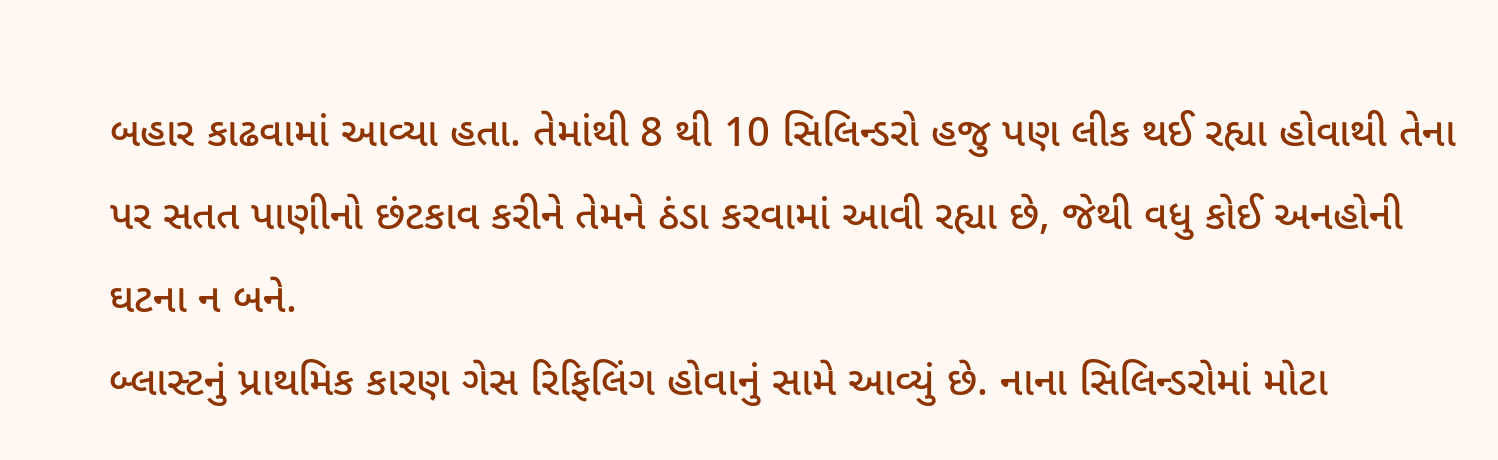બહાર કાઢવામાં આવ્યા હતા. તેમાંથી 8 થી 10 સિલિન્ડરો હજુ પણ લીક થઈ રહ્યા હોવાથી તેના પર સતત પાણીનો છંટકાવ કરીને તેમને ઠંડા કરવામાં આવી રહ્યા છે, જેથી વધુ કોઈ અનહોની ઘટના ન બને.
બ્લાસ્ટનું પ્રાથમિક કારણ ગેસ રિફિલિંગ હોવાનું સામે આવ્યું છે. નાના સિલિન્ડરોમાં મોટા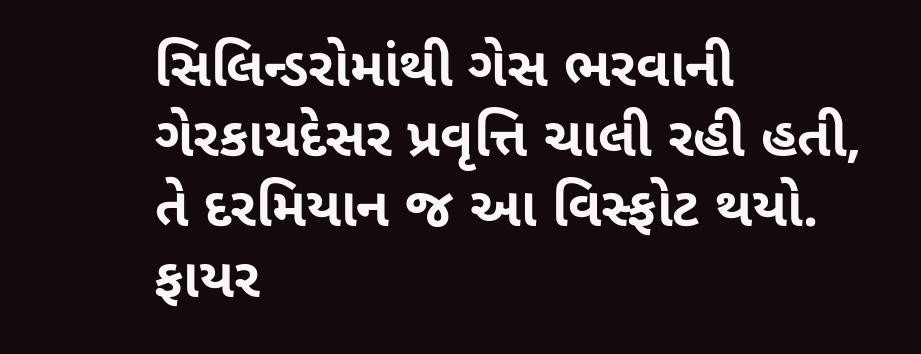સિલિન્ડરોમાંથી ગેસ ભરવાની ગેરકાયદેસર પ્રવૃત્તિ ચાલી રહી હતી, તે દરમિયાન જ આ વિસ્ફોટ થયો. ફાયર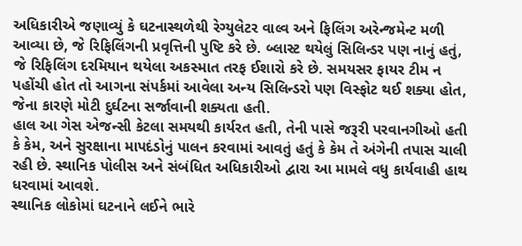અધિકારીએ જણાવ્યું કે ઘટનાસ્થળેથી રેગ્યુલેટર વાલ્વ અને ફિલિંગ અરેન્જમેન્ટ મળી આવ્યા છે, જે રિફિલિંગની પ્રવૃત્તિની પુષ્ટિ કરે છે. બ્લાસ્ટ થયેલું સિલિન્ડર પણ નાનું હતું, જે રિફિલિંગ દરમિયાન થયેલા અકસ્માત તરફ ઈશારો કરે છે. સમયસર ફાયર ટીમ ન પહોંચી હોત તો આગના સંપર્કમાં આવેલા અન્ય સિલિન્ડરો પણ વિસ્ફોટ થઈ શક્યા હોત, જેના કારણે મોટી દુર્ઘટના સર્જાવાની શક્યતા હતી.
હાલ આ ગેસ એજન્સી કેટલા સમયથી કાર્યરત હતી, તેની પાસે જરૂરી પરવાનગીઓ હતી કે કેમ, અને સુરક્ષાના માપદંડોનું પાલન કરવામાં આવતું હતું કે કેમ તે અંગેની તપાસ ચાલી રહી છે. સ્થાનિક પોલીસ અને સંબંધિત અધિકારીઓ દ્વારા આ મામલે વધુ કાર્યવાહી હાથ ધરવામાં આવશે.
સ્થાનિક લોકોમાં ઘટનાને લઈને ભારે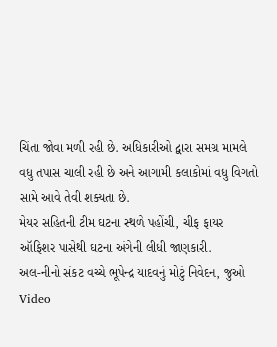ચિંતા જોવા મળી રહી છે. અધિકારીઓ દ્વારા સમગ્ર મામલે વધુ તપાસ ચાલી રહી છે અને આગામી કલાકોમાં વધુ વિગતો સામે આવે તેવી શક્યતા છે.
મેયર સહિતની ટીમ ઘટના સ્થળે પહોંચી, ચીફ ફાયર ઑફિશર પાસેથી ઘટના અંગેની લીધી જાણકારી.
અલ-નીનો સંકટ વચ્ચે ભૂપેન્દ્ર યાદવનું મોટું નિવેદન, જુઓ Video